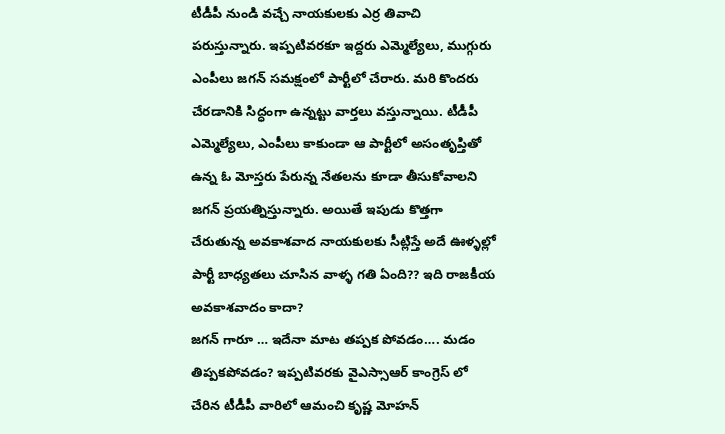టీడీపీ నుండి వచ్చే నాయకులకు ఎర్ర తివాచి పరుస్తున్నారు. ఇప్పటివరకూ ఇద్దరు ఎమ్మెల్యేలు, ముగ్గురు ఎంపీలు జగన్ సమక్షంలో పార్టీలో చేరారు. మరి కొందరు చేరడానికి సిద్ధంగా ఉన్నట్టు వార్తలు వస్తున్నాయి. టీడీపీ ఎమ్మెల్యేలు, ఎంపీలు కాకుండా ఆ పార్టీలో అసంతృప్తితో ఉన్న ఓ మోస్తరు పేరున్న నేతలను కూడా తీసుకోవాలని జగన్ ప్రయత్నిస్తున్నారు. అయితే ఇపుడు కొత్తగా చేరుతున్న అవకాశవాద నాయకులకు సీట్లిస్తే అదే ఊళ్ళల్లో పార్టీ బాధ్యతలు చూసిన వాళ్ళ గతి ఏంది?? ఇది రాజకీయ అవకాశవాదం కాదా?
జగన్ గారూ … ఇదేనా మాట తప్పక పోవడం…. మడం తిప్పకపోవడం? ఇప్పటివరకు వైఎస్సాఆర్ కాంగ్రెస్ లో చేరిన టీడీపీ వారిలో ఆమంచి కృష్ణ మోహన్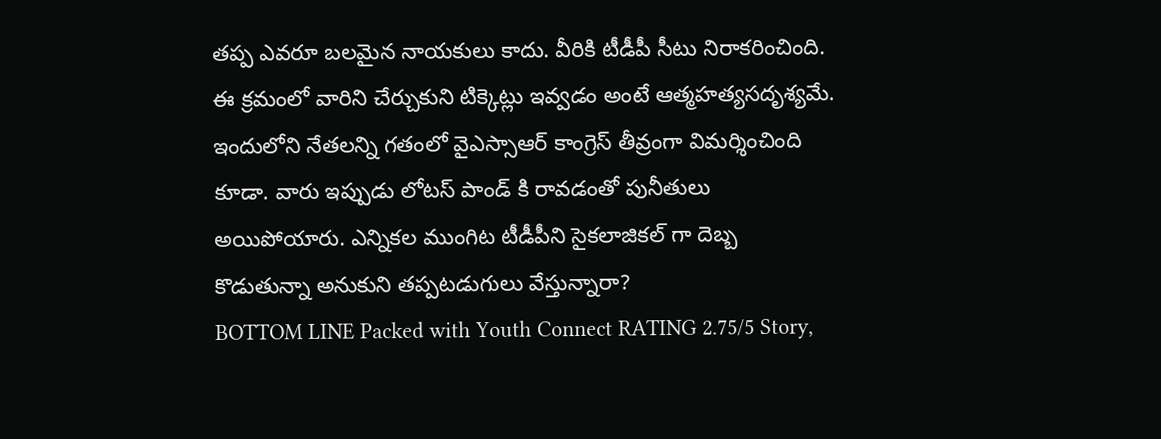తప్ప ఎవరూ బలమైన నాయకులు కాదు. వీరికి టీడీపీ సీటు నిరాకరించింది. ఈ క్రమంలో వారిని చేర్చుకుని టిక్కెట్లు ఇవ్వడం అంటే ఆత్మహత్యసదృశ్యమే. ఇందులోని నేతలన్ని గతంలో వైఎస్సాఆర్ కాంగ్రెస్ తీవ్రంగా విమర్శించింది కూడా. వారు ఇప్పుడు లోటస్ పాండ్ కి రావడంతో పునీతులు అయిపోయారు. ఎన్నికల ముంగిట టీడీపీని సైకలాజికల్ గా దెబ్బ కొడుతున్నా అనుకుని తప్పటడుగులు వేస్తున్నారా?
BOTTOM LINE Packed with Youth Connect RATING 2.75/5 Story,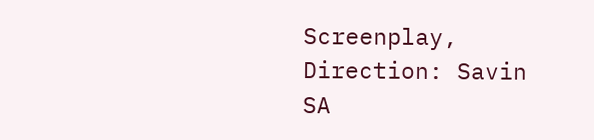Screenplay, Direction: Savin SA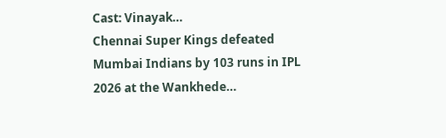Cast: Vinayak…
Chennai Super Kings defeated Mumbai Indians by 103 runs in IPL 2026 at the Wankhede…